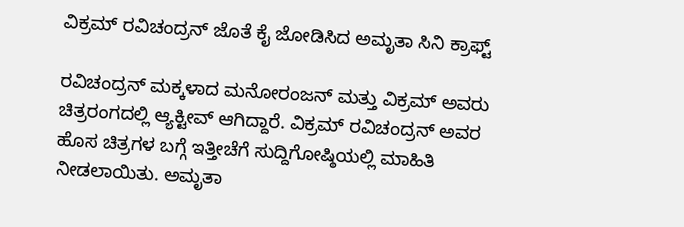ವಿಕ್ರಮ್ ರವಿಚಂದ್ರನ್ ಜೊತೆ ಕೈ ಜೋಡಿಸಿದ ಅಮೃತಾ ಸಿನಿ ಕ್ರಾಫ್ಟ್

ರವಿಚಂದ್ರನ್ ಮಕ್ಕಳಾದ ಮನೋರಂಜನ್ ಮತ್ತು ವಿಕ್ರಮ್ ಅವರು ಚಿತ್ರರಂಗದಲ್ಲಿ ಆ್ಯಕ್ಟೀವ್ ಆಗಿದ್ದಾರೆ. ವಿಕ್ರಮ್ ರವಿಚಂದ್ರನ್ ಅವರ ಹೊಸ ಚಿತ್ರಗಳ ಬಗ್ಗೆ ಇತ್ತೀಚೆಗೆ ಸುದ್ದಿಗೋಷ್ಠಿಯಲ್ಲಿ ಮಾಹಿತಿ ನೀಡಲಾಯಿತು. ಅಮೃತಾ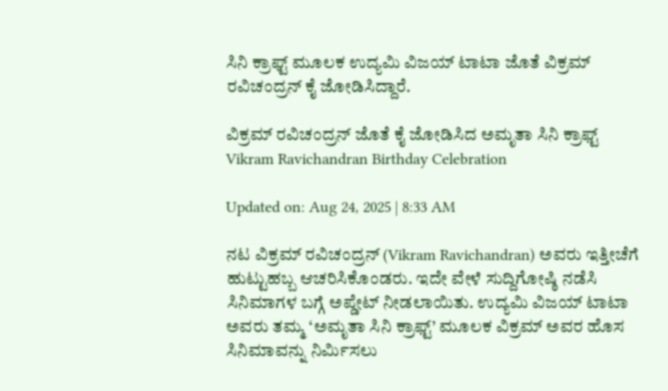ಸಿನಿ ಕ್ರಾಫ್ಟ್ ಮೂಲಕ ಉದ್ಯಮಿ ವಿಜಯ್ ಟಾಟಾ ಜೊತೆ ವಿಕ್ರಮ್ ರವಿಚಂದ್ರನ್ ಕೈ ಜೋಡಿಸಿದ್ದಾರೆ.

ವಿಕ್ರಮ್ ರವಿಚಂದ್ರನ್ ಜೊತೆ ಕೈ ಜೋಡಿಸಿದ ಅಮೃತಾ ಸಿನಿ ಕ್ರಾಫ್ಟ್
Vikram Ravichandran Birthday Celebration

Updated on: Aug 24, 2025 | 8:33 AM

ನಟ ವಿಕ್ರಮ್ ರವಿಚಂದ್ರನ್ (Vikram Ravichandran) ಅವರು ಇತ್ತೀಚೆಗೆ ಹುಟ್ಟುಹಬ್ಬ ಆಚರಿಸಿಕೊಂಡರು. ಇದೇ ವೇಳೆ ಸುದ್ದಿಗೋಷ್ಠಿ ನಡೆಸಿ ಸಿನಿಮಾಗಳ ಬಗ್ಗೆ ಅಪ್ಡೇಟ್ ನೀಡಲಾಯಿತು. ಉದ್ಯಮಿ ವಿಜಯ್ ಟಾಟಾ ಅವರು ತಮ್ಮ ‘ಅಮೃತಾ ಸಿನಿ ಕ್ರಾಫ್ಟ್’ ಮೂಲಕ ವಿಕ್ರಮ್ ಅವರ ಹೊಸ ಸಿನಿಮಾವನ್ನು ನಿರ್ಮಿಸಲು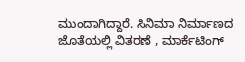ಮುಂದಾಗಿದ್ದಾರೆ. ಸಿನಿಮಾ ನಿರ್ಮಾಣದ ಜೊತೆಯಲ್ಲಿ ವಿತರಣೆ , ಮಾರ್ಕೆಟಿಂಗ್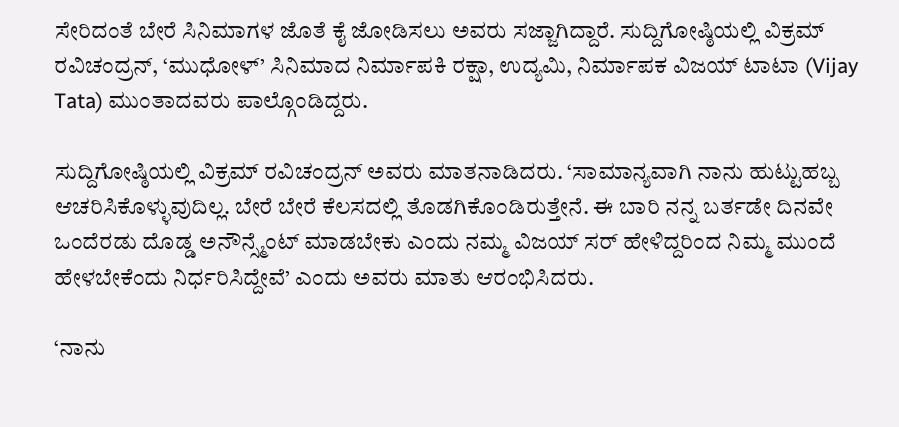ಸೇರಿದಂತೆ ಬೇರೆ ಸಿನಿಮಾಗಳ ಜೊತೆ ಕೈ ಜೋಡಿಸಲು ಅವರು ಸಜ್ಜಾಗಿದ್ದಾರೆ. ಸುದ್ದಿಗೋಷ್ಠಿಯಲ್ಲಿ ವಿಕ್ರಮ್ ರವಿಚಂದ್ರನ್, ‘ಮುಧೋಳ್’ ಸಿನಿಮಾದ ನಿರ್ಮಾಪಕಿ ರಕ್ಷಾ, ಉದ್ಯಮಿ, ನಿರ್ಮಾಪಕ ವಿಜಯ್ ಟಾಟಾ (Vijay Tata) ಮುಂತಾದವರು ಪಾಲ್ಗೊಂಡಿದ್ದರು.

ಸುದ್ದಿಗೋಷ್ಠಿಯಲ್ಲಿ ವಿಕ್ರಮ್ ರವಿಚಂದ್ರನ್ ಅವರು ಮಾತನಾಡಿದರು. ‘ಸಾಮಾನ್ಯವಾಗಿ ನಾನು ಹುಟ್ಟುಹಬ್ಬ ಆಚರಿಸಿಕೊಳ್ಳುವುದಿಲ್ಲ. ಬೇರೆ ಬೇರೆ ಕೆಲಸದಲ್ಲಿ ತೊಡಗಿಕೊಂಡಿರುತ್ತೇನೆ. ಈ ಬಾರಿ ನನ್ನ ಬರ್ತಡೇ ದಿನವೇ ಒಂದೆರಡು ದೊಡ್ಡ ಅನೌನ್ಸ್ಮೆಂಟ್ ಮಾಡಬೇಕು ಎಂದು ನಮ್ಮ ವಿಜಯ್ ಸರ್ ಹೇಳಿದ್ದರಿಂದ ನಿಮ್ಮ ಮುಂದೆ ಹೇಳಬೇಕೆಂದು ನಿರ್ಧರಿಸಿದ್ದೇವೆ’ ಎಂದು ಅವರು ಮಾತು ಆರಂಭಿಸಿದರು.

‘ನಾನು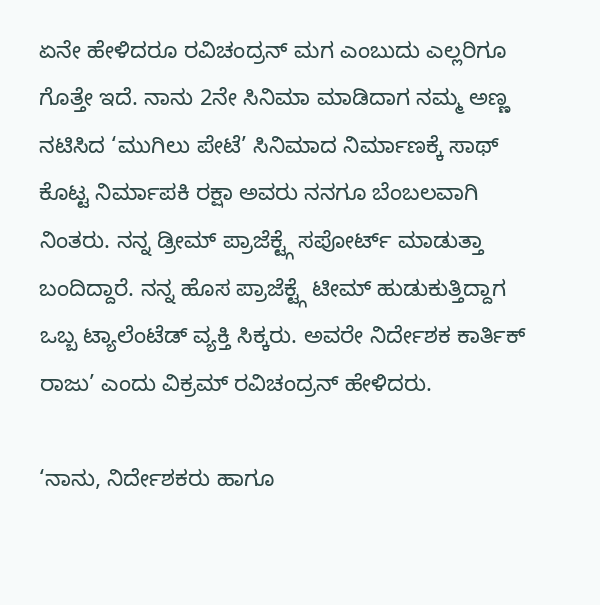ಏನೇ ಹೇಳಿದರೂ ರವಿಚಂದ್ರನ್ ಮಗ ಎಂಬುದು ಎಲ್ಲರಿಗೂ ಗೊತ್ತೇ ಇದೆ. ನಾನು 2ನೇ ಸಿನಿಮಾ ಮಾಡಿದಾಗ ನಮ್ಮ ಅಣ್ಣ ನಟಿಸಿದ ‘ಮುಗಿಲು ಪೇಟೆ’ ಸಿನಿಮಾದ ನಿರ್ಮಾಣಕ್ಕೆ ಸಾಥ್ ಕೊಟ್ಟ ನಿರ್ಮಾಪಕಿ ರಕ್ಷಾ ಅವರು ನನಗೂ ಬೆಂಬಲವಾಗಿ ನಿಂತರು. ನನ್ನ ಡ್ರೀಮ್ ಪ್ರಾಜೆಕ್ಟ್ಗೆ ಸಪೋರ್ಟ್ ಮಾಡುತ್ತಾ ಬಂದಿದ್ದಾರೆ. ನನ್ನ ಹೊಸ ಪ್ರಾಜೆಕ್ಟ್ಗೆ ಟೀಮ್ ಹುಡುಕುತ್ತಿದ್ದಾಗ ಒಬ್ಬ ಟ್ಯಾಲೆಂಟೆಡ್ ವ್ಯಕ್ತಿ ಸಿಕ್ಕರು. ಅವರೇ ನಿರ್ದೇಶಕ ಕಾರ್ತಿಕ್ ರಾಜು’ ಎಂದು ವಿಕ್ರಮ್ ರವಿಚಂದ್ರನ್ ಹೇಳಿದರು.

‘ನಾನು, ನಿರ್ದೇಶಕರು ಹಾಗೂ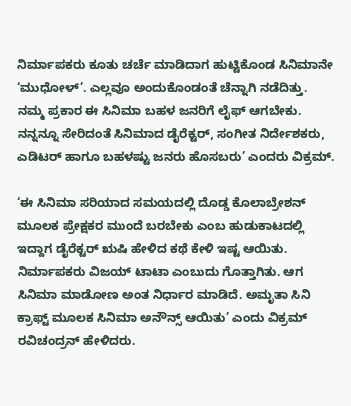ನಿರ್ಮಾಪಕರು ಕೂತು ಚರ್ಚೆ ಮಾಡಿದಾಗ ಹುಟ್ಟಿಕೊಂಡ ಸಿನಿಮಾನೇ ‘ಮುಧೋಳ್’. ಎಲ್ಲವೂ ಅಂದುಕೊಂಡಂತೆ ಚೆನ್ನಾಗಿ ನಡೆದಿತ್ತು. ನಮ್ಮ ಪ್ರಕಾರ ಈ ಸಿನಿಮಾ ಬಹಳ ಜನರಿಗೆ ಲೈಫ್ ಆಗಬೇಕು. ನನ್ನನ್ನೂ ಸೇರಿದಂತೆ ಸಿನಿಮಾದ ಡೈರೆಕ್ಟರ್, ಸಂಗೀತ ನಿರ್ದೇಶಕರು, ಎಡಿಟರ್ ಹಾಗೂ ಬಹಳಷ್ಟು ಜನರು ಹೊಸಬರು’ ಎಂದರು ವಿಕ್ರಮ್.

‘ಈ ಸಿನಿಮಾ ಸರಿಯಾದ ಸಮಯದಲ್ಲಿ ದೊಡ್ಡ ಕೊಲಾಬ್ರೇಶನ್ ಮೂಲಕ ಪ್ರೇಕ್ಷಕರ ಮುಂದೆ ಬರಬೇಕು ಎಂಬ ಹುಡುಕಾಟದಲ್ಲಿ ಇದ್ದಾಗ ಡೈರೆಕ್ಟರ್ ಋಷಿ ಹೇಳಿದ ಕಥೆ ಕೇಳಿ ಇಷ್ಟ ಆಯಿತು. ನಿರ್ಮಾಪಕರು ವಿಜಯ್ ಟಾಟಾ ಎಂಬುದು ಗೊತ್ತಾಗಿತು. ಆಗ ಸಿನಿಮಾ ಮಾಡೋಣ ಅಂತ ನಿರ್ಧಾರ ಮಾಡಿದೆ. ಅಮೃತಾ ಸಿನಿ ಕ್ರಾಫ್ಟ್ ಮೂಲಕ ಸಿನಿಮಾ ಅನೌನ್ಸ್ ಆಯಿತು’ ಎಂದು ವಿಕ್ರಮ್ ರವಿಚಂದ್ರನ್ ಹೇಳಿದರು.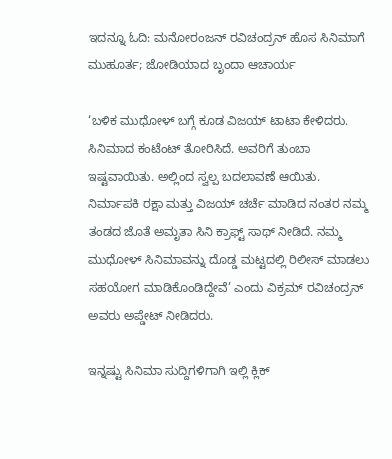ಇದನ್ನೂ ಓದಿ: ಮನೋರಂಜನ್ ರವಿಚಂದ್ರನ್ ಹೊಸ ಸಿನಿಮಾಗೆ ಮುಹೂರ್ತ; ಜೋಡಿಯಾದ ಬೃಂದಾ ಆಚಾರ್ಯ

‘ಬಳಿಕ ಮುಧೋಳ್ ಬಗ್ಗೆ ಕೂಡ ವಿಜಯ್ ಟಾಟಾ ಕೇಳಿದರು. ಸಿನಿಮಾದ ಕಂಟೆಂಟ್ ತೋರಿಸಿದೆ. ಅವರಿಗೆ ತುಂಬಾ ಇಷ್ಟವಾಯಿತು. ಅಲ್ಲಿಂದ ಸ್ವಲ್ಪ ಬದಲಾವಣೆ ಆಯಿತು. ನಿರ್ಮಾಪಕಿ ರಕ್ಷಾ ಮತ್ತು ವಿಜಯ್ ಚರ್ಚೆ ಮಾಡಿದ ನಂತರ ನಮ್ಮ ತಂಡದ ಜೊತೆ ಅಮೃತಾ ಸಿನಿ ಕ್ರಾಫ್ಟ್ ಸಾಥ್ ನೀಡಿದೆ. ನಮ್ಮ ಮುಧೋಳ್ ಸಿನಿಮಾವನ್ನು ದೊಡ್ಡ ಮಟ್ಟದಲ್ಲಿ ರಿಲೀಸ್ ಮಾಡಲು ಸಹಯೋಗ ಮಾಡಿಕೊಂಡಿದ್ದೇವೆ’ ಎಂದು ವಿಕ್ರಮ್ ರವಿಚಂದ್ರನ್ ಅವರು ಅಪ್ಡೇಟ್ ನೀಡಿದರು.

ಇನ್ನಷ್ಟು ಸಿನಿಮಾ ಸುದ್ದಿಗಳಿಗಾಗಿ ಇಲ್ಲಿ ಕ್ಲಿಕ್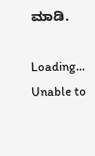ಮಾಡಿ.

Loading...
Unable to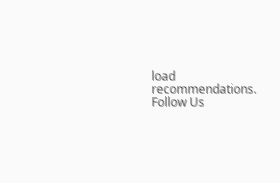load recommendations.
Follow Us